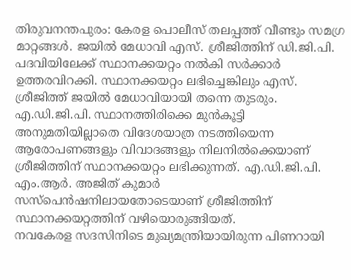തിരുവനന്തപുരം: കേരള പൊലീസ് തലപ്പത്ത് വീണ്ടും സമഗ്ര മാറ്റങ്ങൾ. ജയിൽ മേധാവി എസ്. ശ്രീജിത്തിന് ഡി.ജി.പി. പദവിയിലേക്ക് സ്ഥാനക്കയറ്റം നൽകി സർക്കാർ ഉത്തരവിറക്കി. സ്ഥാനക്കയറ്റം ലഭിച്ചെങ്കിലും എസ്. ശ്രീജിത്ത് ജയിൽ മേധാവിയായി തന്നെ തുടരും.
എ.ഡി.ജി.പി. സ്ഥാനത്തിരിക്കെ മുൻകൂട്ടി അനുമതിയില്ലാതെ വിദേശയാത്ര നടത്തിയെന്ന ആരോപണങ്ങളും വിവാദങ്ങളും നിലനിൽക്കെയാണ് ശ്രീജിത്തിന് സ്ഥാനക്കയറ്റം ലഭിക്കുന്നത്. എ.ഡി.ജി.പി. എം.ആർ. അജിത് കുമാർ സസ്പെൻഷനിലായതോടെയാണ് ശ്രീജിത്തിന് സ്ഥാനക്കയറ്റത്തിന് വഴിയൊരുങ്ങിയത്.
നവകേരള സദസിനിടെ മുഖ്യമന്ത്രിയായിരുന്ന പിണറായി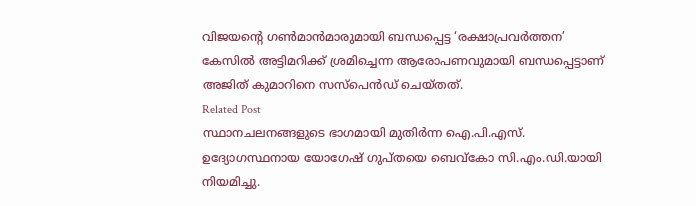വിജയന്റെ ഗൺമാൻമാരുമായി ബന്ധപ്പെട്ട ‘രക്ഷാപ്രവർത്തന’ കേസിൽ അട്ടിമറിക്ക് ശ്രമിച്ചെന്ന ആരോപണവുമായി ബന്ധപ്പെട്ടാണ് അജിത് കുമാറിനെ സസ്പെൻഡ് ചെയ്തത്.
Related Post
സ്ഥാനചലനങ്ങളുടെ ഭാഗമായി മുതിർന്ന ഐ.പി.എസ്. ഉദ്യോഗസ്ഥനായ യോഗേഷ് ഗുപ്തയെ ബെവ്കോ സി.എം.ഡി.യായി നിയമിച്ചു.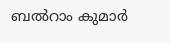ബൽറാം കുമാർ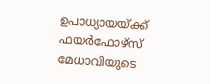ഉപാധ്യായയ്ക്ക് ഫയർഫോഴ്സ് മേധാവിയുടെ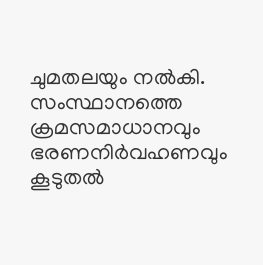ചുമതലയും നൽകി.
സംസ്ഥാനത്തെ ക്രമസമാധാനവും ഭരണനിർവഹണവും കൂടുതൽ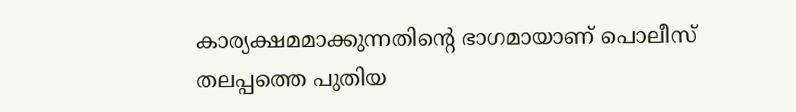കാര്യക്ഷമമാക്കുന്നതിന്റെ ഭാഗമായാണ് പൊലീസ് തലപ്പത്തെ പുതിയ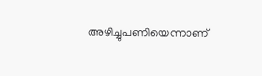അഴിച്ചുപണിയെന്നാണ്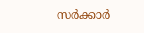സർക്കാർ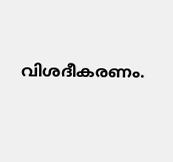വിശദീകരണം.